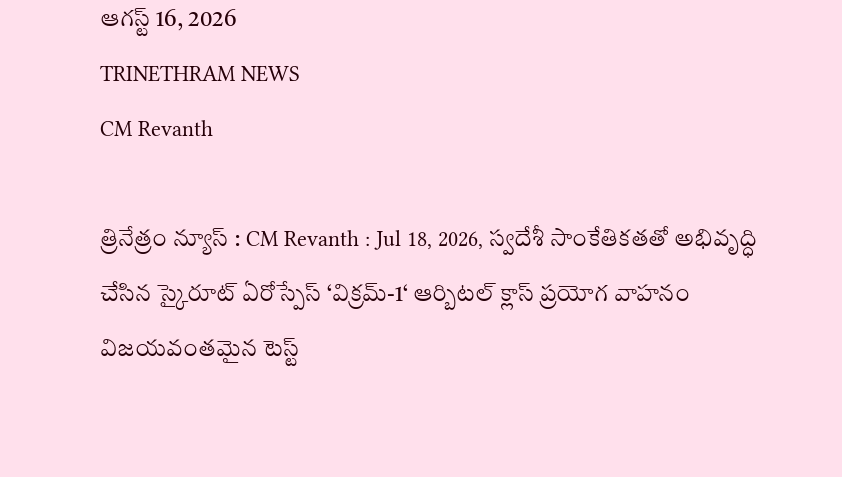ఆగస్ట్ 16, 2026
TRINETHRAM NEWS
CM Revanth

త్రినేత్రం న్యూస్ : CM Revanth : Jul 18, 2026, స్వదేశీ సాంకేతికతతో అభివృద్ధి చేసిన స్కైరూట్ ఏరోస్పేస్ ‘విక్రమ్-1‘ ఆర్బిటల్ క్లాస్ ప్రయోగ వాహనం విజయవంతమైన టెస్ట్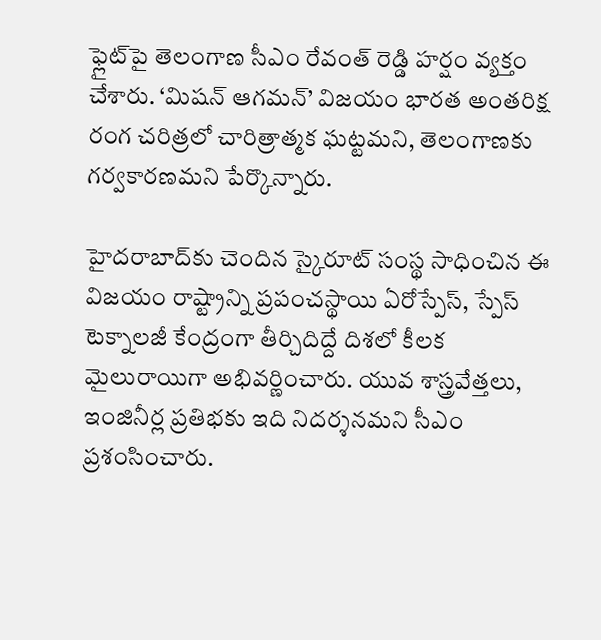ఫ్లైట్‌పై తెలంగాణ సీఎం రేవంత్ రెడ్డి హర్షం వ్యక్తం చేశారు. ‘మిషన్ ఆగమన్’ విజయం భారత అంతరిక్ష రంగ చరిత్రలో చారిత్రాత్మక ఘట్టమని, తెలంగాణకు గర్వకారణమని పేర్కొన్నారు.

హైదరాబాద్‌కు చెందిన స్కైరూట్ సంస్థ సాధించిన ఈ విజయం రాష్ట్రాన్ని ప్రపంచస్థాయి ఏరోస్పేస్, స్పేస్ టెక్నాలజీ కేంద్రంగా తీర్చిదిద్దే దిశలో కీలక మైలురాయిగా అభివర్ణించారు. యువ శాస్త్రవేత్తలు, ఇంజినీర్ల ప్రతిభకు ఇది నిదర్శనమని సీఎం ప్రశంసించారు.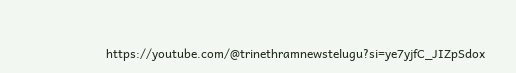https://youtube.com/@trinethramnewstelugu?si=ye7yjfC_JIZpSdox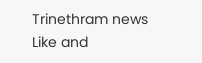Trinethram news
Like and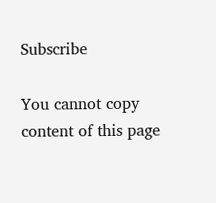Subscribe

You cannot copy content of this page